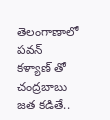తెలంగాణాలో పవన్ కళ్యాణ్ తో చంద్రబాబు జత కడితే..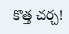కొత్త చర్చ!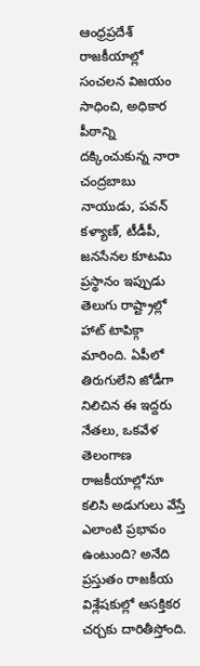ఆంధ్రప్రదేశ్ రాజకీయాల్లో సంచలన విజయం సాధించి, అధికార పీఠాన్ని దక్కించుకున్న నారా చంద్రబాబు నాయుడు, పవన్ కళ్యాణ్, టీడీపీ, జనసేనల కూటమి ప్రస్థానం ఇప్పుడు తెలుగు రాష్ట్రాల్లో హాట్ టాపిక్గా మారింది. ఏపీలో తిరుగులేని జోడీగా నిలిచిన ఈ ఇద్దరు నేతలు, ఒకవేళ తెలంగాణ రాజకీయాల్లోనూ కలిసి అడుగులు వేస్తే ఎలాంటి ప్రభావం ఉంటుంది? అనేది ప్రస్తుతం రాజకీయ విశ్లేషకుల్లో ఆసక్తికర చర్చకు దారితీస్తోంది.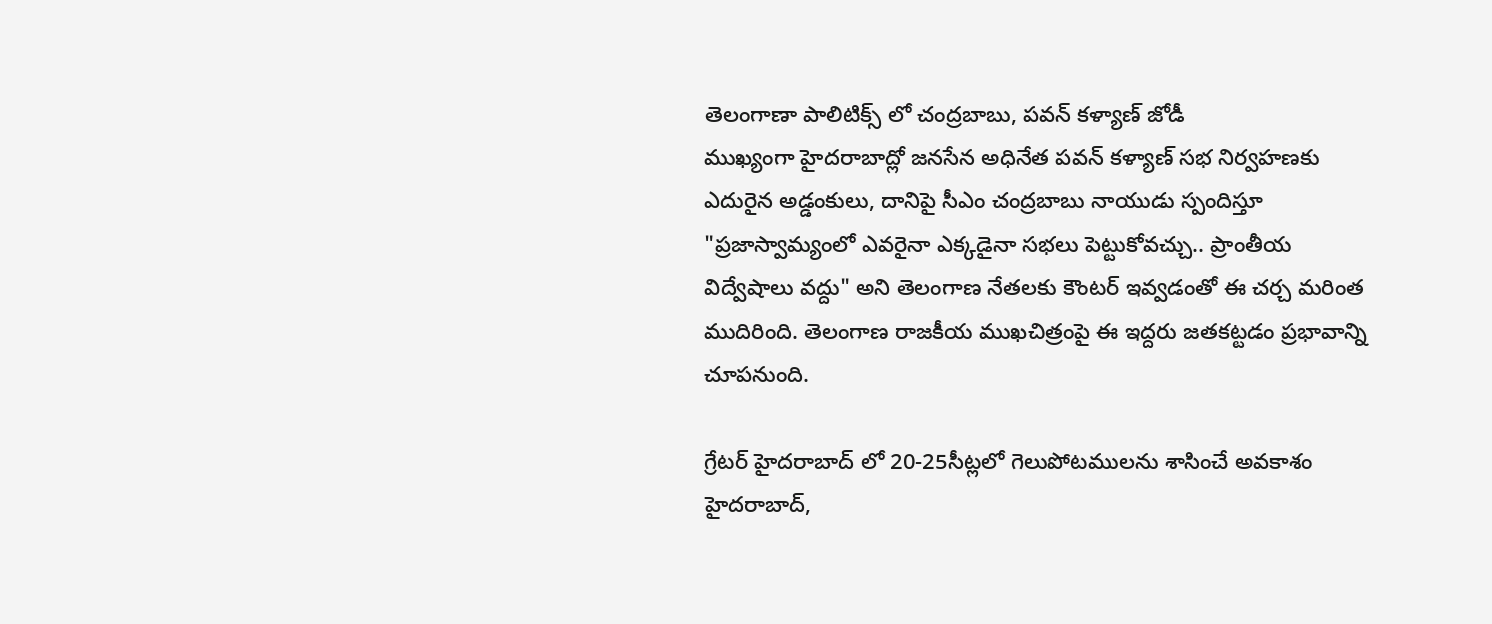తెలంగాణా పాలిటిక్స్ లో చంద్రబాబు, పవన్ కళ్యాణ్ జోడీ
ముఖ్యంగా హైదరాబాద్లో జనసేన అధినేత పవన్ కళ్యాణ్ సభ నిర్వహణకు ఎదురైన అడ్డంకులు, దానిపై సీఎం చంద్రబాబు నాయుడు స్పందిస్తూ "ప్రజాస్వామ్యంలో ఎవరైనా ఎక్కడైనా సభలు పెట్టుకోవచ్చు.. ప్రాంతీయ విద్వేషాలు వద్దు" అని తెలంగాణ నేతలకు కౌంటర్ ఇవ్వడంతో ఈ చర్చ మరింత ముదిరింది. తెలంగాణ రాజకీయ ముఖచిత్రంపై ఈ ఇద్దరు జతకట్టడం ప్రభావాన్ని చూపనుంది.

గ్రేటర్ హైదరాబాద్ లో 20-25సీట్లలో గెలుపోటములను శాసించే అవకాశం
హైదరాబాద్,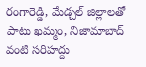రంగారెడ్డి, మేడ్చల్ జిల్లాలతో పాటు ఖమ్మం, నిజామాబాద్ వంటి సరిహద్దు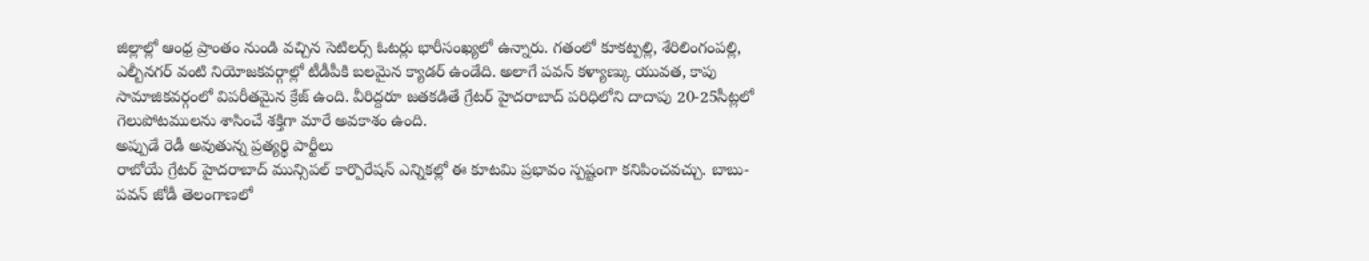జిల్లాల్లో ఆంధ్ర ప్రాంతం నుండి వచ్చిన సెటిలర్స్ ఓటర్లు భారీసంఖ్యలో ఉన్నారు. గతంలో కూకట్పల్లి, శేరిలింగంపల్లి, ఎల్బీనగర్ వంటి నియోజకవర్గాల్లో టీడీపీకి బలమైన క్యాడర్ ఉండేది. అలాగే పవన్ కళ్యాణ్కు యువత, కాపు సామాజికవర్గంలో విపరీతమైన క్రేజ్ ఉంది. వీరిద్దరూ జతకడితే గ్రేటర్ హైదరాబాద్ పరిధిలోని దాదాపు 20-25సీట్లలో గెలుపోటములను శాసించే శక్తిగా మారే అవకాశం ఉంది.
అప్పుడే రెడీ అవుతున్న ప్రత్యర్థి పార్టీలు
రాబోయే గ్రేటర్ హైదరాబాద్ మున్సిపల్ కార్పొరేషన్ ఎన్నికల్లో ఈ కూటమి ప్రభావం స్పష్టంగా కనిపించవచ్చు. బాబు-పవన్ జోడీ తెలంగాణలో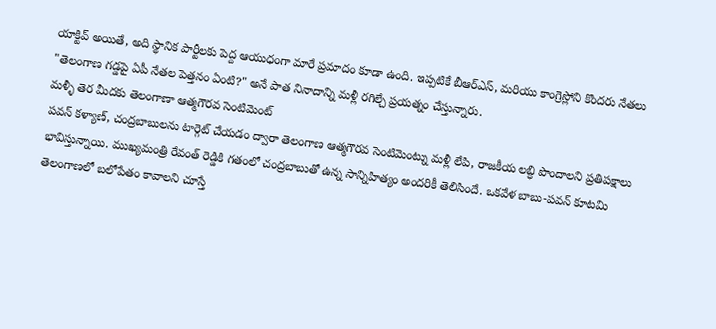యాక్టివ్ అయితే, అది స్థానిక పార్టీలకు పెద్ద ఆయుధంగా మారే ప్రమాదం కూడా ఉంది. ఇప్పటికే బీఆర్ఎస్, మరియు కాంగ్రెస్లోని కొందరు నేతలు "తెలంగాణ గడ్డపై ఏపీ నేతల పెత్తనం ఏంటి?" అనే పాత నినాదాన్ని మళ్లీ రగిల్చే ప్రయత్నం చేస్తున్నారు.
మళ్ళీ తెర మీదకు తెలంగాణా ఆత్మగౌరవ సెంటిమెంట్
పవన్ కళ్యాణ్, చంద్రబాబులను టార్గెట్ చేయడం ద్వారా తెలంగాణ ఆత్మగౌరవ సెంటిమెంట్ను మళ్లీ లేపి, రాజకీయ లబ్ధి పొందాలని ప్రతిపక్షాలు భావిస్తున్నాయి. ముఖ్యమంత్రి రేవంత్ రెడ్డికి గతంలో చంద్రబాబుతో ఉన్న సాన్నిహిత్యం అందరికీ తెలిసిందే. ఒకవేళ బాబు-పవన్ కూటమి తెలంగాణలో బలోపేతం కావాలని చూస్తే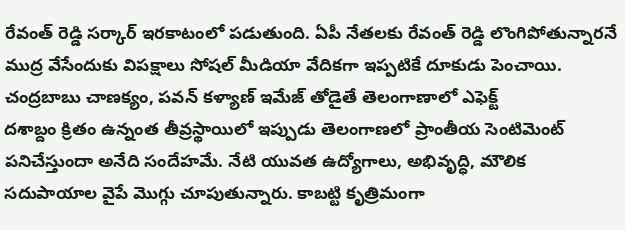రేవంత్ రెడ్డి సర్కార్ ఇరకాటంలో పడుతుంది. ఏపీ నేతలకు రేవంత్ రెడ్డి లొంగిపోతున్నారనే ముద్ర వేసేందుకు విపక్షాలు సోషల్ మీడియా వేదికగా ఇప్పటికే దూకుడు పెంచాయి.
చంద్రబాబు చాణక్యం, పవన్ కళ్యాణ్ ఇమేజ్ తోడైతే తెలంగాణాలో ఎఫెక్ట్
దశాబ్దం క్రితం ఉన్నంత తీవ్రస్థాయిలో ఇప్పుడు తెలంగాణలో ప్రాంతీయ సెంటిమెంట్ పనిచేస్తుందా అనేది సందేహమే. నేటి యువత ఉద్యోగాలు, అభివృద్ధి, మౌలిక సదుపాయాల వైపే మొగ్గు చూపుతున్నారు. కాబట్టి కృత్రిమంగా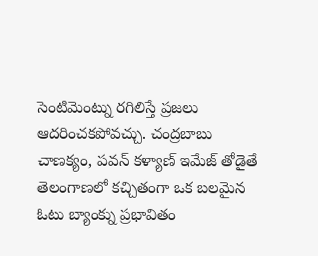సెంటిమెంట్ను రగిలిస్తే ప్రజలు ఆదరించకపోవచ్చు. చంద్రబాబు చాణక్యం, పవన్ కళ్యాణ్ ఇమేజ్ తోడైతే తెలంగాణలో కచ్చితంగా ఒక బలమైన ఓటు బ్యాంక్ను ప్రభావితం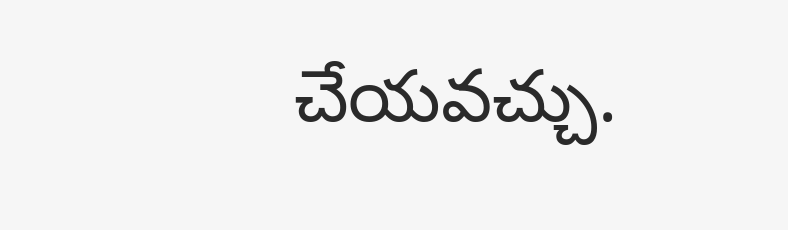చేయవచ్చు.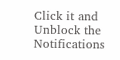Click it and Unblock the Notifications